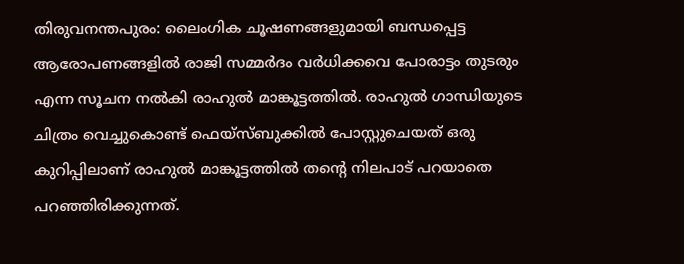തിരുവനന്തപുരം: ലൈംഗിക ചൂഷണങ്ങളുമായി ബന്ധപ്പെട്ട ആരോപണങ്ങളില്‍ രാജി സമ്മര്‍ദം വര്‍ധിക്കവെ പോരാട്ടം തുടരും എന്ന സൂചന നല്‍കി രാഹുല്‍ മാങ്കൂട്ടത്തില്‍. രാഹുല്‍ ഗാന്ധിയുടെ ചിത്രം വെച്ചുകൊണ്ട് ഫെയ്‌സ്ബുക്കില്‍ പോസ്റ്റുചെയത് ഒരു കുറിപ്പിലാണ് രാഹുല്‍ മാങ്കൂട്ടത്തില്‍ തന്റെ നിലപാട് പറയാതെ പറഞ്ഞിരിക്കുന്നത്.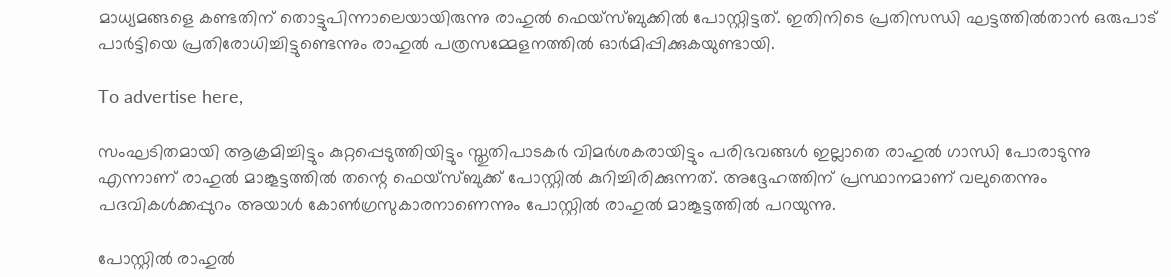മാധ്യമങ്ങളെ കണ്ടതിന് തൊട്ടുപിന്നാലെയായിരുന്നു രാഹുല്‍ ഫെയ്‌സ്ബുക്കില്‍ പോസ്റ്റിട്ടത്. ഇതിനിടെ പ്രതിസന്ധി ഘട്ടത്തില്‍താന്‍ ഒരുപാട് പാര്‍ട്ടിയെ പ്രതിരോധിച്ചിട്ടുണ്ടെന്നും രാഹുല്‍ പത്രസമ്മേളനത്തില്‍ ഓര്‍മിപ്പിക്കുകയുണ്ടായി.

To advertise here,

സംഘടിതമായി ആക്രമിച്ചിട്ടും കുറ്റപ്പെടുത്തിയിട്ടും സ്തുതിപാടകര്‍ വിമര്‍ശകരായിട്ടും പരിഭവങ്ങള്‍ ഇല്ലാതെ രാഹുല്‍ ഗാന്ധി പോരാടുന്നു എന്നാണ് രാഹുല്‍ മാങ്കൂട്ടത്തില്‍ തന്റെ ഫെയ്‌സ്ബുക്ക് പോസ്റ്റില്‍ കുറിച്ചിരിക്കുന്നത്. അദ്ദേഹത്തിന് പ്രസ്ഥാനമാണ് വലുതെന്നും പദവികള്‍ക്കപ്പുറം അയാള്‍ കോണ്‍ഗ്രസുകാരനാണെന്നും പോസ്റ്റില്‍ രാഹുല്‍ മാങ്കൂട്ടത്തില്‍ പറയുന്നു.

പോസ്റ്റില്‍ രാഹുല്‍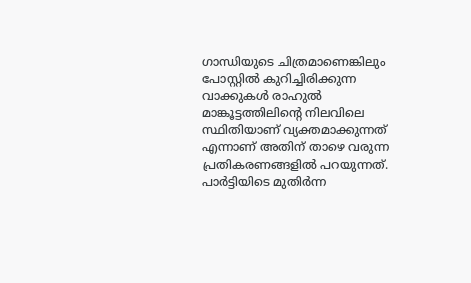ഗാന്ധിയുടെ ചിത്രമാണെങ്കിലും പോസ്റ്റില്‍ കുറിച്ചിരിക്കുന്ന വാക്കുകള്‍ രാഹുല്‍ മാങ്കൂട്ടത്തിലിന്റെ നിലവിലെ സ്ഥിതിയാണ് വ്യക്തമാക്കുന്നത് എന്നാണ് അതിന് താഴെ വരുന്ന പ്രതികരണങ്ങളിൽ പറയുന്നത്. പാര്‍ട്ടിയിടെ മുതിര്‍ന്ന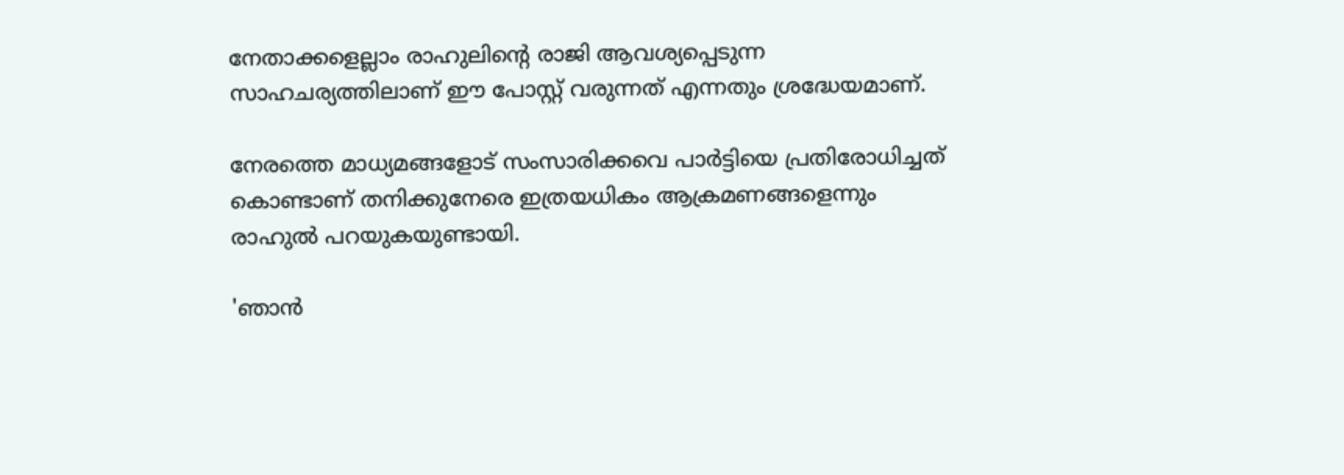നേതാക്കളെല്ലാം രാഹുലിന്റെ രാജി ആവശ്യപ്പെടുന്ന സാഹചര്യത്തിലാണ് ഈ പോസ്റ്റ് വരുന്നത് എന്നതും ശ്രദ്ധേയമാണ്.

നേരത്തെ മാധ്യമങ്ങളോട് സംസാരിക്കവെ പാര്‍ട്ടിയെ പ്രതിരോധിച്ചത് കൊണ്ടാണ് തനിക്കുനേരെ ഇത്രയധികം ആക്രമണങ്ങളെന്നും രാഹുല്‍ പറയുകയുണ്ടായി.

'ഞാന്‍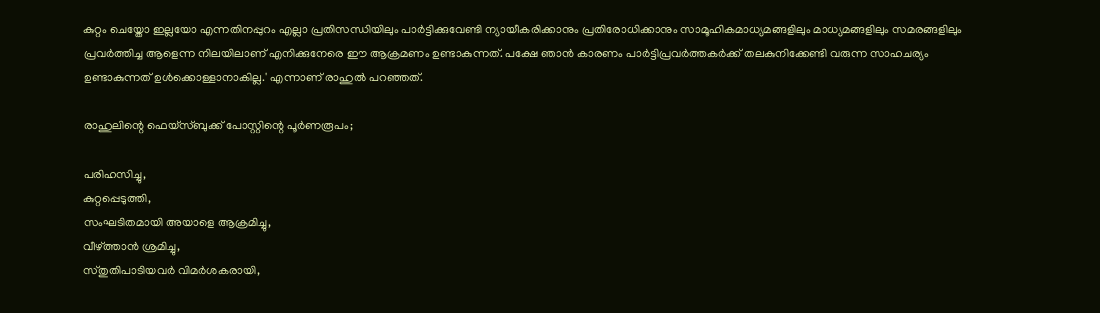കുറ്റം ചെയ്തോ ഇല്ലയോ എന്നതിനപ്പുറം എല്ലാ പ്രതിസന്ധിയിലും പാര്‍ട്ടിക്കുവേണ്ടി ന്യായീകരിക്കാനും പ്രതിരോധിക്കാനും സാമൂഹികമാധ്യമങ്ങളിലും മാധ്യമങ്ങളിലും സമരങ്ങളിലും പ്രവര്‍ത്തിച്ച ആളെന്ന നിലയിലാണ് എനിക്കുനേരെ ഈ ആക്രമണം ഉണ്ടാകുന്നത്. പക്ഷേ ഞാന്‍ കാരണം പാര്‍ട്ടിപ്രവര്‍ത്തകര്‍ക്ക് തലകുനിക്കേണ്ടി വരുന്ന സാഹചര്യം ഉണ്ടാകുന്നത് ഉള്‍ക്കൊള്ളാനാകില്ല.' എന്നാണ് രാഹുല്‍ പറഞ്ഞത്.

രാഹുലിന്റെ ഫെയ്‌സ്ബുക്ക് പോസ്റ്റിന്റെ പൂര്‍ണരൂപം;

പരിഹസിച്ചു,
കുറ്റപ്പെടുത്തി,
സംഘടിതമായി അയാളെ ആക്രമിച്ചു,
വീഴ്ത്താന്‍ ശ്രമിച്ചു,
സ്തുതിപാടിയവര്‍ വിമര്‍ശകരായി,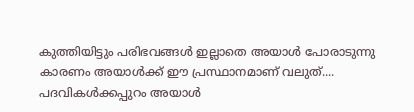കുത്തിയിട്ടും പരിഭവങ്ങള്‍ ഇല്ലാതെ അയാള്‍ പോരാടുന്നു
കാരണം അയാള്‍ക്ക് ഈ പ്രസ്ഥാനമാണ് വലുത്....
പദവികള്‍ക്കപ്പുറം അയാള്‍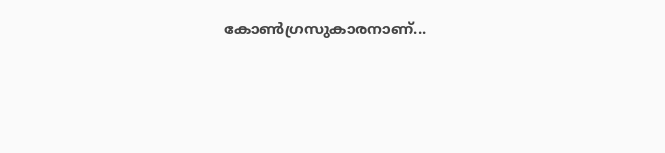കോണ്‍ഗ്രസുകാരനാണ്...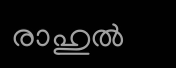രാഹുല്‍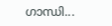ഗാന്ധി...